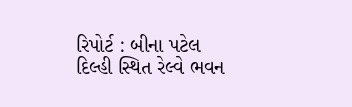રિપોર્ટ : બીના પટેલ
દિલ્હી સ્થિત રેલ્વે ભવન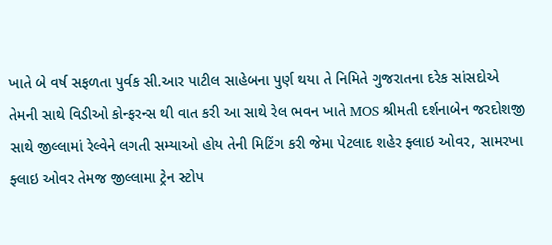ખાતે બે વર્ષ સફળતા પુર્વક સી.આર પાટીલ સાહેબના પુર્ણ થયા તે નિમિતે ગુજરાતના દરેક સાંસદોએ તેમની સાથે વિડીઓ કોન્ફરન્સ થી વાત કરી આ સાથે રેલ ભવન ખાતે MOS શ્રીમતી દર્શનાબેન જરદોશજી સાથે જીલ્લામાં રેલ્વેને લગતી સમ્યાઓ હોય તેની મિટિંગ કરી જેમા પેટલાદ શહેર ફ્લાઇ ઓવર, સામરખા ફ્લાઇ ઓવર તેમજ જીલ્લામા ટ્રેન સ્ટોપ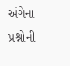અંગેના પ્રશ્નોની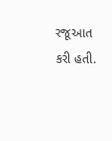રજૂઆત કરી હતી.